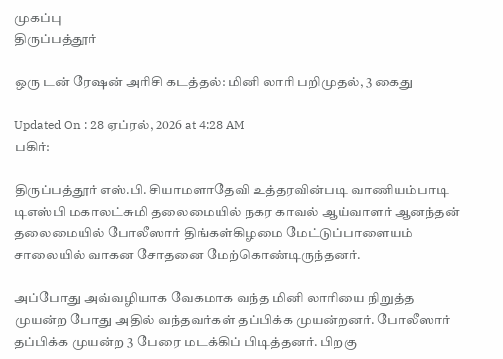முகப்பு
திருப்பத்தூர்

ஒரு டன் ரேஷன் அரிசி கடத்தல்: மினி லாரி பறிமுதல், 3 கைது

Updated On : 28 ஏப்ரல், 2026 at 4:28 AM
பகிர்:

திருப்பத்தூர் எஸ்.பி. சியாமளாதேவி உத்தரவின்படி வாணியம்பாடி டிஎஸ்பி மகாலட்சுமி தலைமையில் நகர காவல் ஆய்வாளர் ஆனந்தன் தலைமையில் போலீஸார் திங்கள்கிழமை மேட்டுப்பாளையம் சாலையில் வாகன சோதனை மேற்கொண்டிருந்தனர்.

அப்போது அவ்வழியாக வேகமாக வந்த மினி லாரியை நிறுத்த முயன்ற போது அதில் வந்தவர்கள் தப்பிக்க முயன்றனர். போலீஸார் தப்பிக்க முயன்ற 3 பேரை மடக்கிப் பிடித்தனர். பிறகு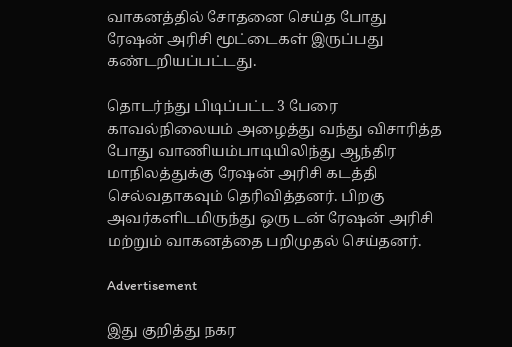வாகனத்தில் சோதனை செய்த போது ரேஷன் அரிசி மூட்டைகள் இருப்பது கண்டறியப்பட்டது.

தொடர்ந்து பிடிப்பட்ட 3 பேரை காவல்நிலையம் அழைத்து வந்து விசாரித்த போது வாணியம்பாடியிலிந்து ஆந்திர மாநிலத்துக்கு ரேஷன் அரிசி கடத்தி செல்வதாகவும் தெரிவித்தனர். பிறகு அவர்களிடமிருந்து ஒரு டன் ரேஷன் அரிசி மற்றும் வாகனத்தை பறிமுதல் செய்தனர்.

Advertisement

இது குறித்து நகர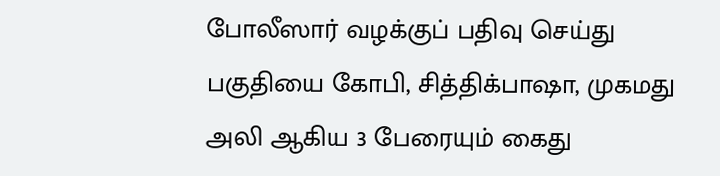போலீஸார் வழக்குப் பதிவு செய்து பகுதியை கோபி, சித்திக்பாஷா, முகமது அலி ஆகிய 3 பேரையும் கைது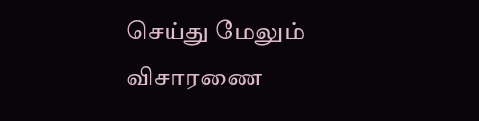செய்து மேலும் விசாரணை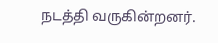நடத்தி வருகின்றனர்.